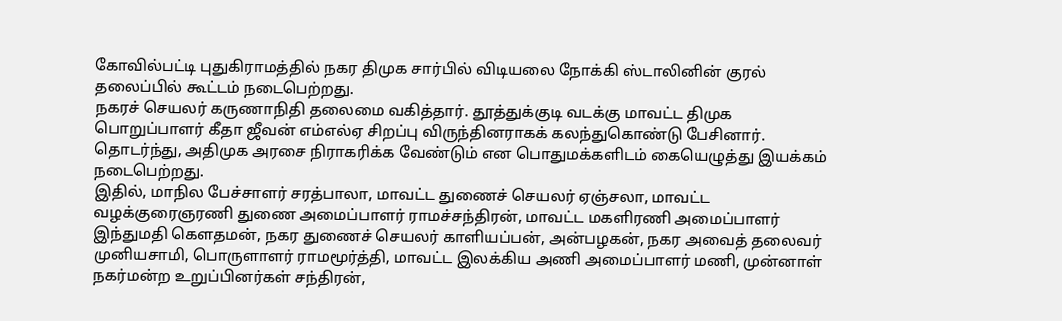கோவில்பட்டி புதுகிராமத்தில் நகர திமுக சார்பில் விடியலை நோக்கி ஸ்டாலினின் குரல் தலைப்பில் கூட்டம் நடைபெற்றது.
நகரச் செயலர் கருணாநிதி தலைமை வகித்தார். தூத்துக்குடி வடக்கு மாவட்ட திமுக பொறுப்பாளர் கீதா ஜீவன் எம்எல்ஏ சிறப்பு விருந்தினராகக் கலந்துகொண்டு பேசினார். தொடர்ந்து, அதிமுக அரசை நிராகரிக்க வேண்டும் என பொதுமக்களிடம் கையெழுத்து இயக்கம் நடைபெற்றது.
இதில், மாநில பேச்சாளர் சரத்பாலா, மாவட்ட துணைச் செயலர் ஏஞ்சலா, மாவட்ட வழக்குரைஞரணி துணை அமைப்பாளர் ராமச்சந்திரன், மாவட்ட மகளிரணி அமைப்பாளர் இந்துமதி கௌதமன், நகர துணைச் செயலர் காளியப்பன், அன்பழகன், நகர அவைத் தலைவர் முனியசாமி, பொருளாளர் ராமமூர்த்தி, மாவட்ட இலக்கிய அணி அமைப்பாளர் மணி, முன்னாள் நகர்மன்ற உறுப்பினர்கள் சந்திரன்,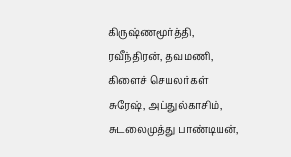கிருஷ்ணமூர்த்தி, ரவீந்திரன், தவமணி, கிளைச் செயலர்கள் சுரேஷ், அப்துல்காசிம், சுடலைமுத்து பாண்டியன்,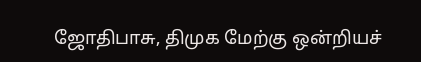ஜோதிபாசு, திமுக மேற்கு ஒன்றியச்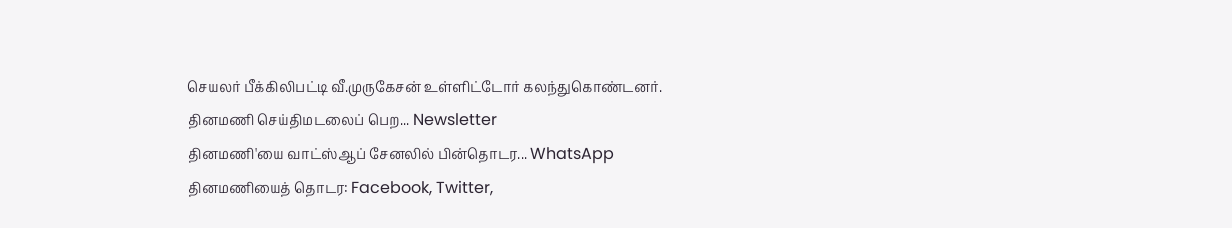செயலர் பீக்கிலிபட்டி வீ.முருகேசன் உள்ளிட்டோர் கலந்துகொண்டனர்.
தினமணி செய்திமடலைப் பெற... Newsletter
தினமணி'யை வாட்ஸ்ஆப் சேனலில் பின்தொடர... WhatsApp
தினமணியைத் தொடர: Facebook, Twitter,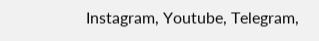Instagram, Youtube, Telegram,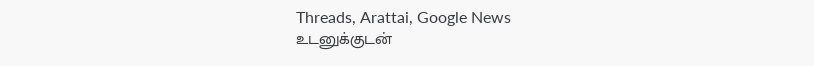Threads, Arattai, Google News
உடனுக்குடன்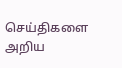செய்திகளை அறிய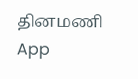தினமணி App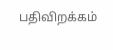பதிவிறக்கம்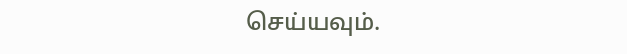செய்யவும்.